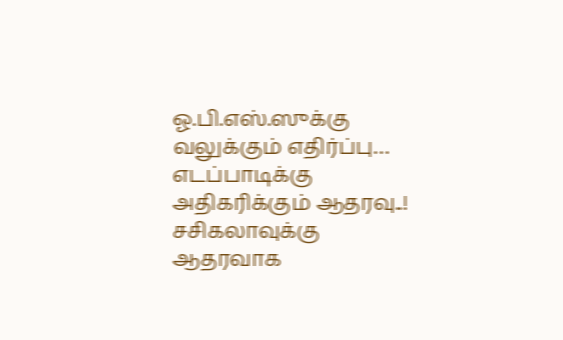ஓ.பி.எஸ்.ஸுக்கு வலுக்கும் எதிர்ப்பு…
எடப்பாடிக்கு அதிகரிக்கும் ஆதரவு..!
சசிகலாவுக்கு ஆதரவாக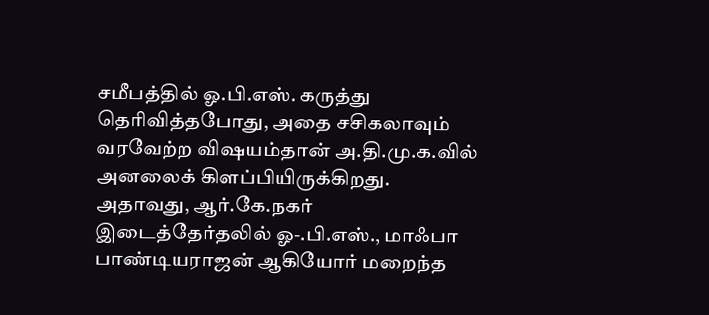சமீபத்தில் ஓ.பி.எஸ். கருத்து தெரிவித்தபோது, அதை சசிகலாவும் வரவேற்ற விஷயம்தான் அ.தி.மு.க.வில் அனலைக் கிளப்பியிருக்கிறது. அதாவது, ஆர்.கே.நகர் இடைத்தேர்தலில் ஓ-.பி.எஸ்., மாஃபா பாண்டியராஜன் ஆகியோர் மறைந்த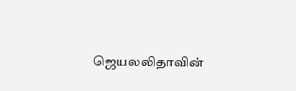ஜெயலலிதாவின்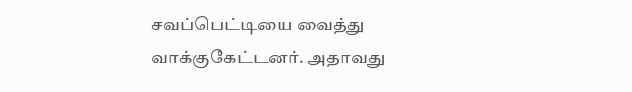சவப்பெட்டியை வைத்து வாக்குகேட்டனர். அதாவது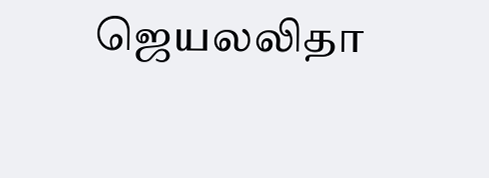ஜெயலலிதா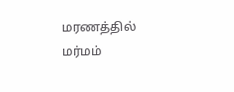மரணத்தில் மர்மம்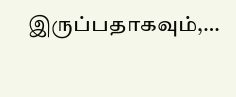இருப்பதாகவும்,…